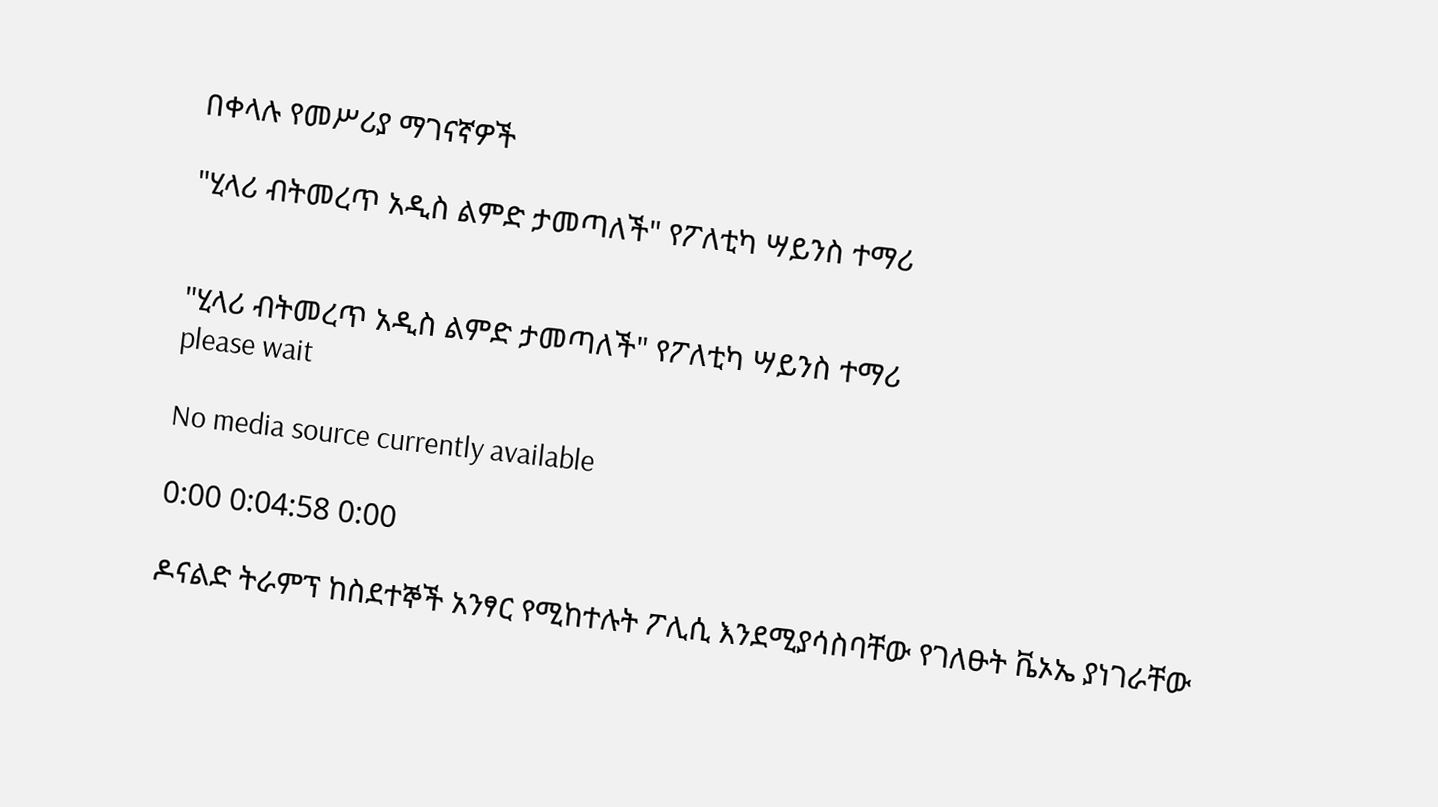በቀላሉ የመሥሪያ ማገናኛዎች

"ሂላሪ ብትመረጥ አዲስ ልምድ ታመጣለች" የፖለቲካ ሣይንስ ተማሪ


"ሂላሪ ብትመረጥ አዲስ ልምድ ታመጣለች" የፖለቲካ ሣይንስ ተማሪ
please wait

No media source currently available

0:00 0:04:58 0:00

ዶናልድ ትራምፕ ከስደተኞች አንፃር የሚከተሉት ፖሊሲ እንደሚያሳስባቸው የገለፁት ቬኦኤ ያነገራቸው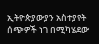ኢትዮጵያውያን አስተያየት ሰጭዎች ነገ በሚካሄደው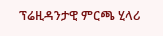ፕሬዚዳንታዊ ምርጫ ሂላሪ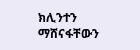ክሊንተን ማሸናፋቸውን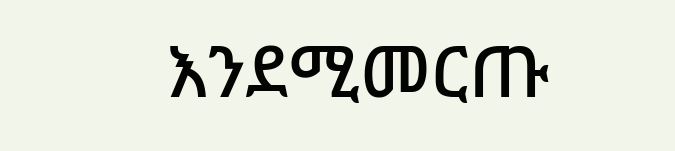እንደሚመርጡ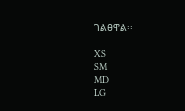ገልፀዋል፡፡

XS
SM
MD
LG